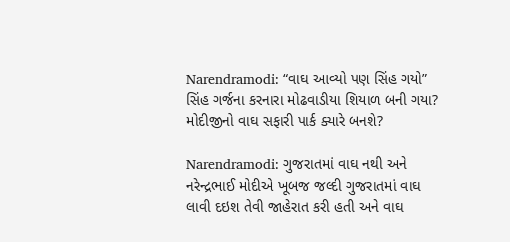Narendramodi: “વાઘ આવ્યો પણ સિંહ ગયો” સિંહ ગર્જના કરનારા મોઢવાડીયા શિયાળ બની ગયા? મોદીજીનો વાઘ સફારી પાર્ક ક્યારે બનશે?

Narendramodi: ગુજરાતમાં વાઘ નથી અને નરેન્દ્રભાઈ મોદીએ ખૂબજ જલ્દી ગુજરાતમાં વાઘ લાવી દઇશ તેવી જાહેરાત કરી હતી અને વાઘ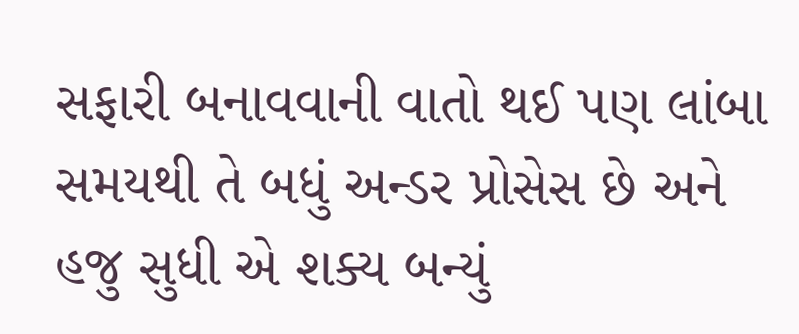સફારી બનાવવાની વાતો થઈ પણ લાંબા સમયથી તે બધું અન્ડર પ્રોસેસ છે અને હજુ સુધી એ શક્ય બન્યું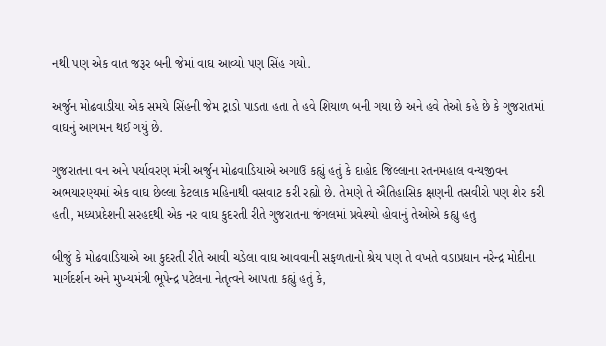નથી પણ એક વાત જરૂર બની જેમાં વાઘ આવ્યો પણ સિંહ ગયો.

અર્જુન મોઢવાડીયા એક સમયે સિંહની જેમ ટ્રાડો પાડતા હતા તે હવે શિયાળ બની ગયા છે અને હવે તેઓ કહે છે કે ગુજરાતમાં વાઘનું આગમન થઈ ગયું છે.

ગુજરાતના વન અને પર્યાવરણ મંત્રી અર્જુન મોઢવાડિયાએ અગાઉ કહ્યું હતું કે દાહોદ જિલ્લાના રતનમહાલ વન્યજીવન અભયારણ્યમાં એક વાઘ છેલ્લા કેટલાક મહિનાથી વસવાટ કરી રહ્યો છે. તેમણે તે ઐતિહાસિક ક્ષણની તસવીરો પણ શેર કરી હતી, મધ્યપ્રદેશની સરહદથી એક નર વાઘ કુદરતી રીતે ગુજરાતના જંગલમાં પ્રવેશ્યો હોવાનું તેઓએ કહ્યુ હતુ

બીજું કે મોઢવાડિયાએ આ કુદરતી રીતે આવી ચડેલા વાઘ આવવાની સફળતાનો શ્રેય પણ તે વખતે વડાપ્રધાન નરેન્દ્ર મોદીના માર્ગદર્શન અને મુખ્યમંત્રી ભૂપેન્દ્ર પટેલના નેતૃત્વને આપતા કહ્યું હતું કે,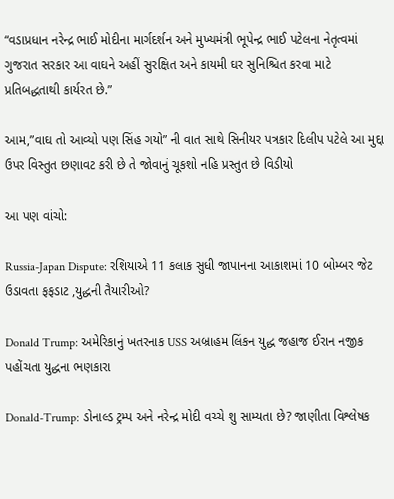“વડાપ્રધાન નરેન્દ્ર ભાઈ મોદીના માર્ગદર્શન અને મુખ્યમંત્રી ભૂપેન્દ્ર ભાઈ પટેલના નેતૃત્વમાં ગુજરાત સરકાર આ વાઘને અહીં સુરક્ષિત અને કાયમી ઘર સુનિશ્ચિત કરવા માટે પ્રતિબદ્ધતાથી કાર્યરત છે.”

આમ,”વાઘ તો આવ્યો પણ સિંહ ગયો” ની વાત સાથે સિનીયર પત્રકાર દિલીપ પટેલે આ મુદ્દા ઉપર વિસ્તુત છણાવટ કરી છે તે જોવાનું ચૂકશો નહિ પ્રસ્તુત છે વિડીયો

આ પણ વાંચો:

Russia-Japan Dispute: રશિયાએ 11 કલાક સુધી જાપાનના આકાશમાં 10 બોમ્બર જેટ ઉડાવતા ફફડાટ ,યુદ્ધની તૈયારીઓ?

Donald Trump: અમેરિકાનું ખતરનાક USS અબ્રાહમ લિંકન યુદ્ધ જહાજ ઈરાન નજીક પહોંચતા યુદ્ધના ભણકારા

Donald-Trump: ડોનાલ્ડ ટ્રમ્પ અને નરેન્દ્ર મોદી વચ્ચે શુ સામ્યતા છે? જાણીતા વિશ્લેષક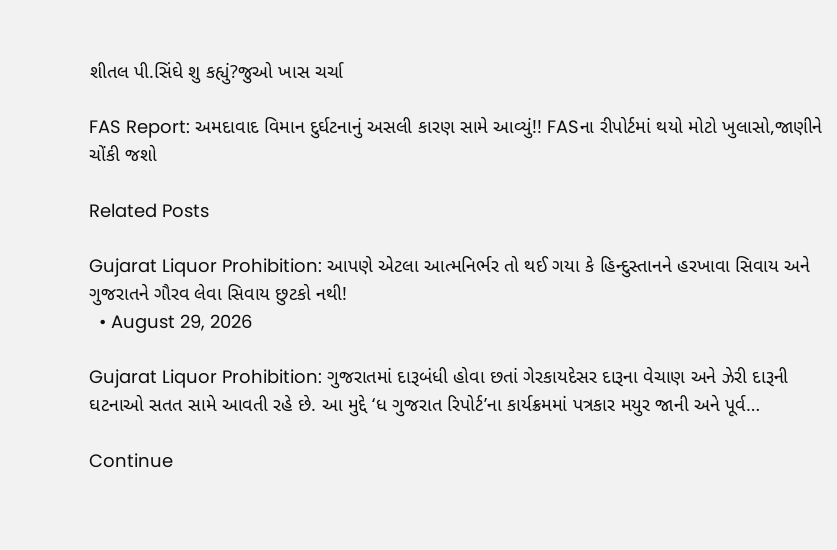શીતલ પી.સિંઘે શુ કહ્યું?જુઓ ખાસ ચર્ચા

FAS Report: અમદાવાદ વિમાન દુર્ઘટનાનું અસલી કારણ સામે આવ્યું!! FASના રીપોર્ટમાં થયો મોટો ખુલાસો,જાણીને ચોંકી જશો

Related Posts

Gujarat Liquor Prohibition: આપણે એટલા આત્મનિર્ભર તો થઈ ગયા કે હિન્દુસ્તાનને હરખાવા સિવાય અને ગુજરાતને ગૌરવ લેવા સિવાય છુટકો નથી!
  • August 29, 2026

Gujarat Liquor Prohibition: ગુજરાતમાં દારૂબંધી હોવા છતાં ગેરકાયદેસર દારૂના વેચાણ અને ઝેરી દારૂની ઘટનાઓ સતત સામે આવતી રહે છે. આ મુદ્દે ‘ધ ગુજરાત રિપોર્ટ’ના કાર્યક્રમમાં પત્રકાર મયુર જાની અને પૂર્વ…

Continue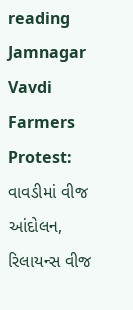reading
Jamnagar Vavdi Farmers Protest: વાવડીમાં વીજ આંદોલન, રિલાયન્સ વીજ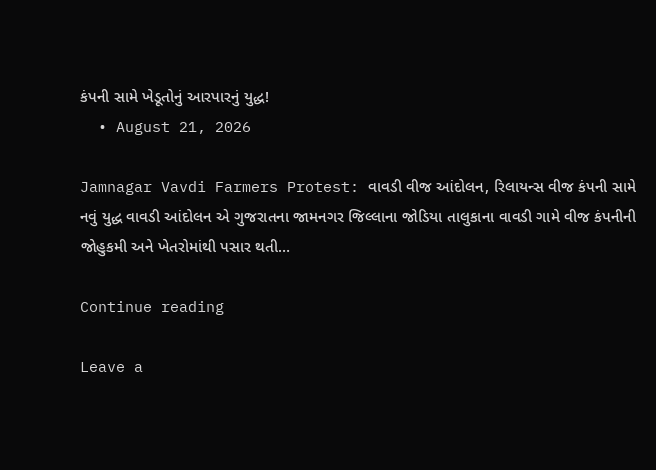કંપની સામે ખેડૂતોનું આરપારનું યુદ્ધ!
  • August 21, 2026

Jamnagar Vavdi Farmers Protest: વાવડી વીજ આંદોલન, રિલાયન્સ વીજ કંપની સામે નવું યુદ્ધ વાવડી આંદોલન એ ગુજરાતના જામનગર જિલ્લાના જોડિયા તાલુકાના વાવડી ગામે વીજ કંપનીની જોહુકમી અને ખેતરોમાંથી પસાર થતી…

Continue reading

Leave a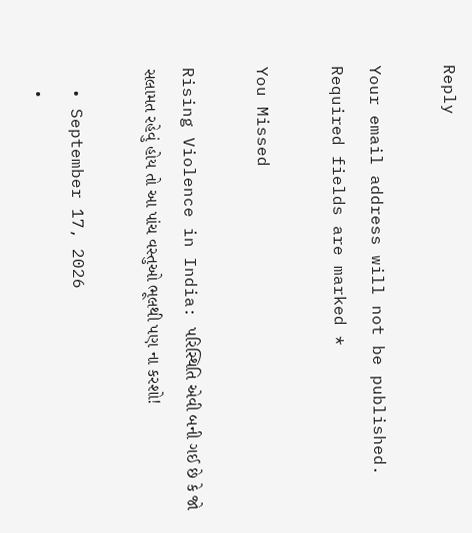Reply

Your email address will not be published. Required fields are marked *

You Missed

Rising Violence in India: પરિસ્થિતિ એવી બની ગઈ છે કે જો સલામત રહેવું હોય તો આ પાંચ વસ્તુઓ ભૂલથી પણ ના કરશો!

  • September 17, 2026
  •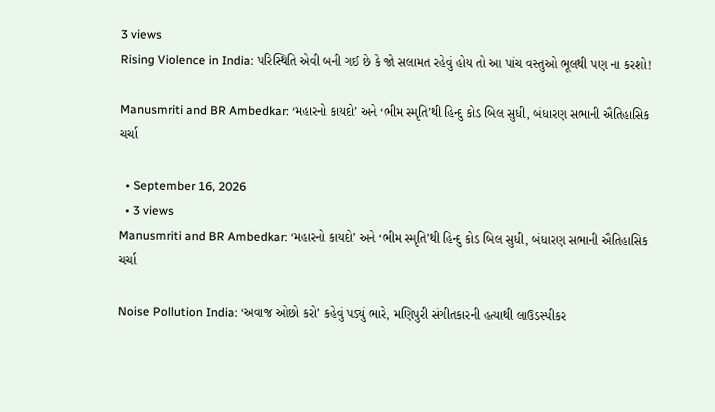3 views
Rising Violence in India: પરિસ્થિતિ એવી બની ગઈ છે કે જો સલામત રહેવું હોય તો આ પાંચ વસ્તુઓ ભૂલથી પણ ના કરશો!

Manusmriti and BR Ambedkar: ‘મહારનો કાયદો’ અને ‘ભીમ સ્મૃતિ’થી હિન્દુ કોડ બિલ સુધી, બંધારણ સભાની ઐતિહાસિક ચર્ચા

  • September 16, 2026
  • 3 views
Manusmriti and BR Ambedkar: ‘મહારનો કાયદો’ અને ‘ભીમ સ્મૃતિ’થી હિન્દુ કોડ બિલ સુધી, બંધારણ સભાની ઐતિહાસિક ચર્ચા

Noise Pollution India: ‘અવાજ ઓછો કરો’ કહેવું પડ્યું ભારે, મણિપુરી સંગીતકારની હત્યાથી લાઉડસ્પીકર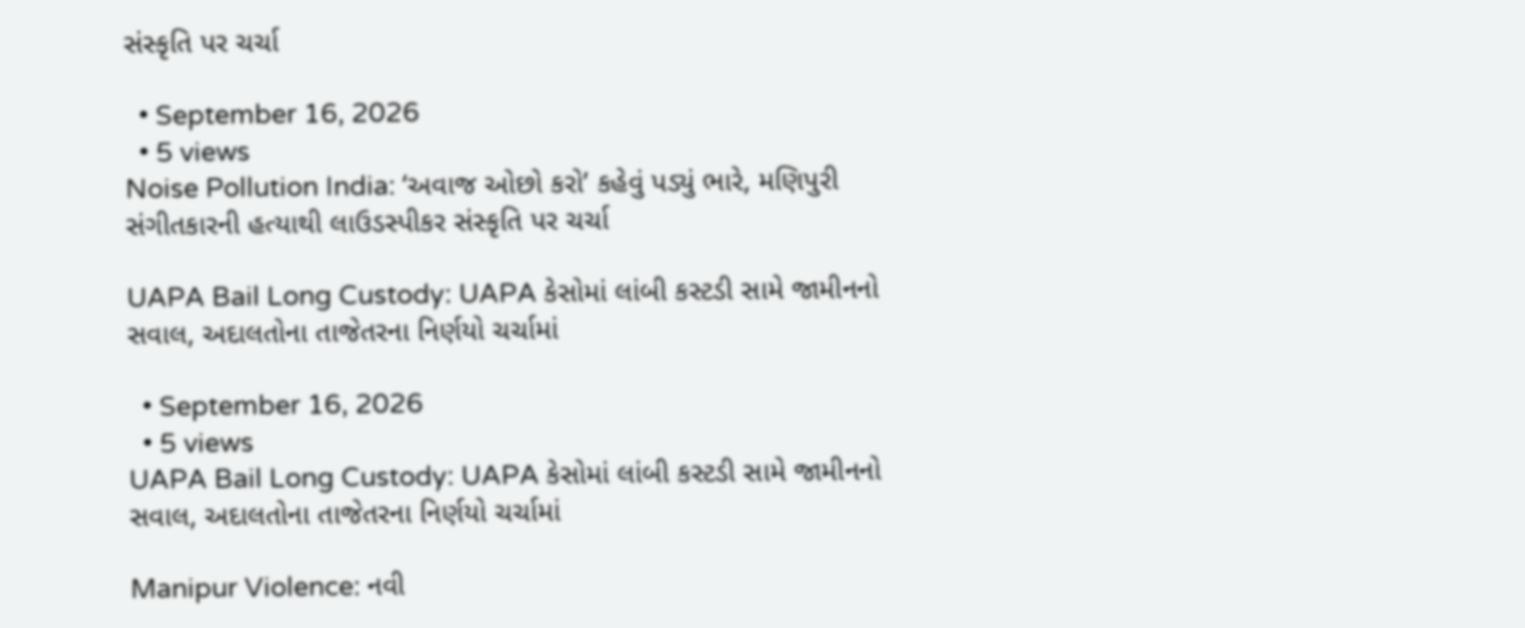સંસ્કૃતિ પર ચર્ચા

  • September 16, 2026
  • 5 views
Noise Pollution India: ‘અવાજ ઓછો કરો’ કહેવું પડ્યું ભારે, મણિપુરી સંગીતકારની હત્યાથી લાઉડસ્પીકર સંસ્કૃતિ પર ચર્ચા

UAPA Bail Long Custody: UAPA કેસોમાં લાંબી કસ્ટડી સામે જામીનનો સવાલ, અદાલતોના તાજેતરના નિર્ણયો ચર્ચામાં

  • September 16, 2026
  • 5 views
UAPA Bail Long Custody: UAPA કેસોમાં લાંબી કસ્ટડી સામે જામીનનો સવાલ, અદાલતોના તાજેતરના નિર્ણયો ચર્ચામાં

Manipur Violence: નવી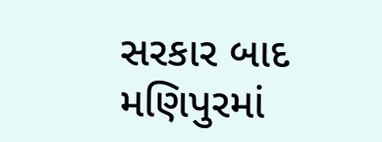સરકાર બાદ મણિપુરમાં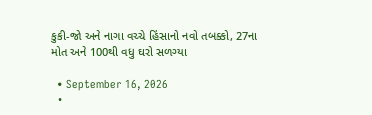કુકી-જો અને નાગા વચ્ચે હિંસાનો નવો તબક્કો, 27ના મોત અને 100થી વધુ ઘરો સળગ્યા

  • September 16, 2026
  •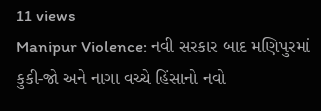11 views
Manipur Violence: નવી સરકાર બાદ મણિપુરમાં કુકી-જો અને નાગા વચ્ચે હિંસાનો નવો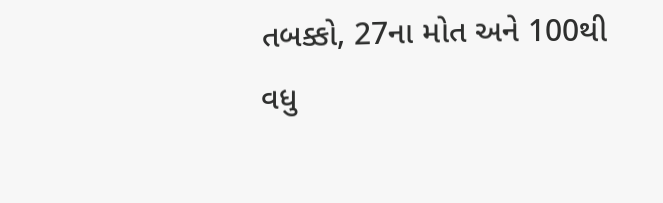તબક્કો, 27ના મોત અને 100થી વધુ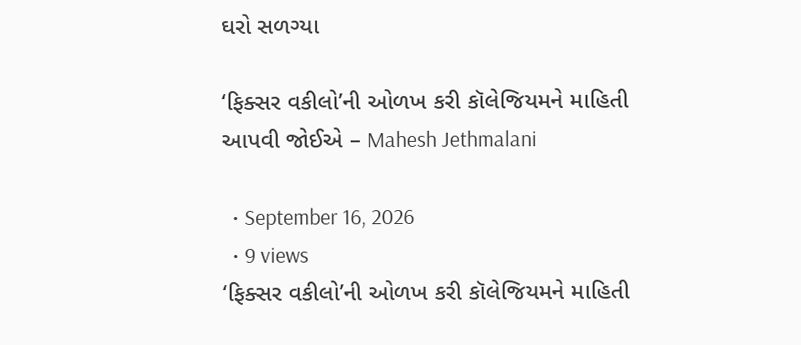ઘરો સળગ્યા

‘ફિક્સર વકીલો’ની ઓળખ કરી કૉલેજિયમને માહિતી આપવી જોઈએ – Mahesh Jethmalani

  • September 16, 2026
  • 9 views
‘ફિક્સર વકીલો’ની ઓળખ કરી કૉલેજિયમને માહિતી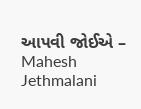આપવી જોઈએ – Mahesh Jethmalani